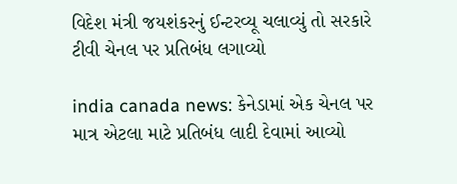વિદેશ મંત્રી જયશંકરનું ઈન્ટરવ્યૂ ચલાવ્યું તો સરકારે ટીવી ચેનલ પર પ્રતિબંધ લગાવ્યો

india canada news: કેનેડામાં એક ચેનલ પર માત્ર એટલા માટે પ્રતિબંધ લાદી દેવામાં આવ્યો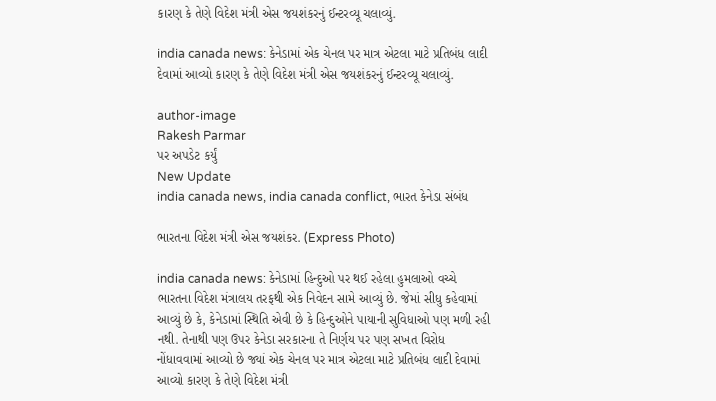કારણ કે તેણે વિદેશ મંત્રી એસ જયશંકરનું ઈન્ટરવ્યૂ ચલાવ્યું.

india canada news: કેનેડામાં એક ચેનલ પર માત્ર એટલા માટે પ્રતિબંધ લાદી દેવામાં આવ્યો કારણ કે તેણે વિદેશ મંત્રી એસ જયશંકરનું ઈન્ટરવ્યૂ ચલાવ્યું.

author-image
Rakesh Parmar
પર અપડેટ કર્યું
New Update
india canada news, india canada conflict, ભારત કેનેડા સંબંધ

ભારતના વિદેશ મંત્રી એસ જયશંકર. (Express Photo)

india canada news: કેનેડામાં હિન્દુઓ પર થઈ રહેલા હુમલાઓ વચ્ચે ભારતના વિદેશ મંત્રાલય તરફથી એક નિવેદન સામે આવ્યું છે. જેમાં સીધુ કહેવામાં આવ્યું છે કે, કેનેડામાં સ્થિતિ એવી છે કે હિન્દુઓને પાયાની સુવિધાઓ પણ મળી રહી નથી. તેનાથી પણ ઉપર કેનેડા સરકારના તે નિર્ણય પર પણ સખત વિરોધ નોંધાવવામાં આવ્યો છે જ્યાં એક ચેનલ પર માત્ર એટલા માટે પ્રતિબંધ લાદી દેવામાં આવ્યો કારણ કે તેણે વિદેશ મંત્રી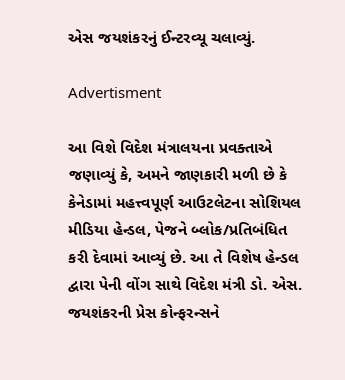એસ જયશંકરનું ઈન્ટરવ્યૂ ચલાવ્યું.

Advertisment

આ વિશે વિદેશ મંત્રાલયના પ્રવક્તાએ જણાવ્યું કે, અમને જાણકારી મળી છે કે કેનેડામાં મહત્ત્વપૂર્ણ આઉટલેટના સોશિયલ મીડિયા હેન્ડલ, પેજને બ્લોક/પ્રતિબંધિત કરી દેવામાં આવ્યું છે. આ તે વિશેષ હેન્ડલ દ્વારા પેની વોંગ સાથે વિદેશ મંત્રી ડો. એસ. જયશંકરની પ્રેસ કોન્ફરન્સને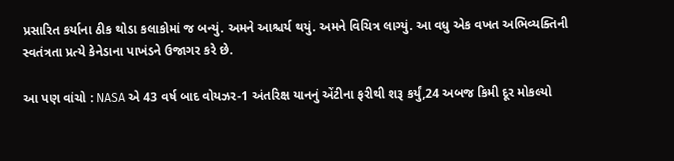પ્રસારિત કર્યાના ઠીક થોડા કલાકોમાં જ બન્યું. અમને આશ્ચર્ય થયું. અમને વિચિત્ર લાગ્યું. આ વધુ એક વખત અભિવ્યક્તિની સ્વતંત્રતા પ્રત્યે કેનેડાના પાખંડને ઉજાગર કરે છે.

આ પણ વાંચો : NASA એ 43 વર્ષ બાદ વોયઝર-1 અંતરિક્ષ યાનનું એંટીના ફરીથી શરૂ કર્યું,24 અબજ કિમી દૂર મોકલ્યો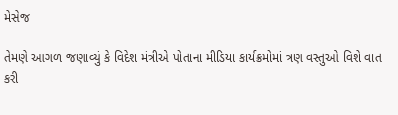મેસેજ

તેમણે આગળ જણાવ્યું કે વિદેશ મંત્રીએ પોતાના મીડિયા કાર્યક્રમોમાં ત્રણ વસ્તુઓ વિશે વાત કરી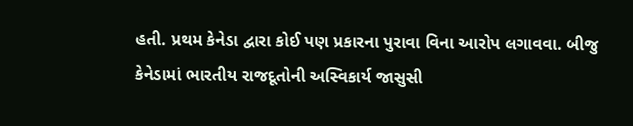હતી. પ્રથમ કેનેડા દ્વારા કોઈ પણ પ્રકારના પુરાવા વિના આરોપ લગાવવા. બીજુ કેનેડામાં ભારતીય રાજદૂતોની અસ્વિકાર્ય જાસુસી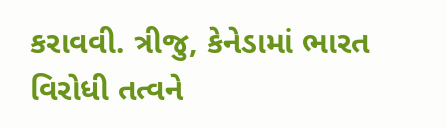કરાવવી. ત્રીજુ, કેનેડામાં ભારત વિરોધી તત્વને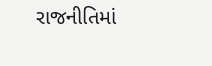રાજનીતિમાં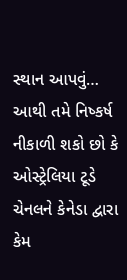સ્થાન આપવું… આથી તમે નિષ્કર્ષ નીકાળી શકો છો કે ઓસ્ટ્રેલિયા ટૂડે ચેનલને કેનેડા દ્વારા કેમ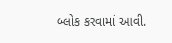બ્લોક કરવામાં આવી.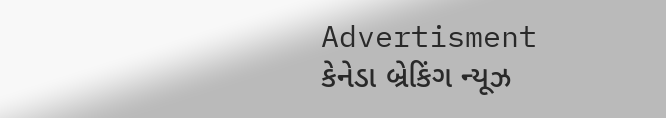Advertisment
કેનેડા બ્રેકિંગ ન્યૂઝ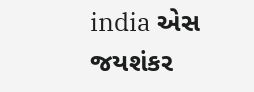india એસ જયશંકર